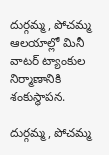దుర్గమ్మ, పోచమ్మ ఆలయాల్లో మినీ వాటర్ ట్యాంకుల నిర్మాణానికి శంకుస్థాపన.

దుర్గమ్మ, పోచమ్మ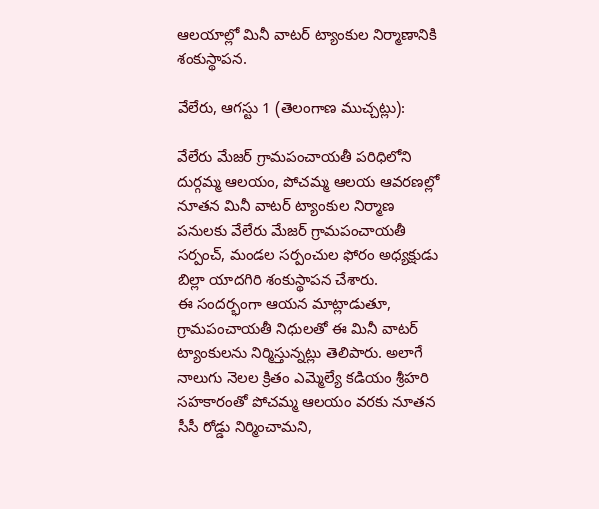ఆలయాల్లో మినీ వాటర్ ట్యాంకుల నిర్మాణానికి శంకుస్థాపన.

వేలేరు, ఆగస్టు 1 (తెలంగాణ ముచ్చట్లు):

వేలేరు మేజర్ గ్రామపంచాయతీ పరిధిలోని దుర్గమ్మ ఆలయం, పోచమ్మ ఆలయ ఆవరణల్లో నూతన మినీ వాటర్ ట్యాంకుల నిర్మాణ పనులకు వేలేరు మేజర్ గ్రామపంచాయతీ సర్పంచ్, మండల సర్పంచుల ఫోరం అధ్యక్షుడు బిల్లా యాదగిరి శంకుస్థాపన చేశారు.
ఈ సందర్భంగా ఆయన మాట్లాడుతూ, గ్రామపంచాయతీ నిధులతో ఈ మినీ వాటర్ ట్యాంకులను నిర్మిస్తున్నట్లు తెలిపారు. అలాగే నాలుగు నెలల క్రితం ఎమ్మెల్యే కడియం శ్రీహరి సహకారంతో పోచమ్మ ఆలయం వరకు నూతన సీసీ రోడ్డు నిర్మించామని,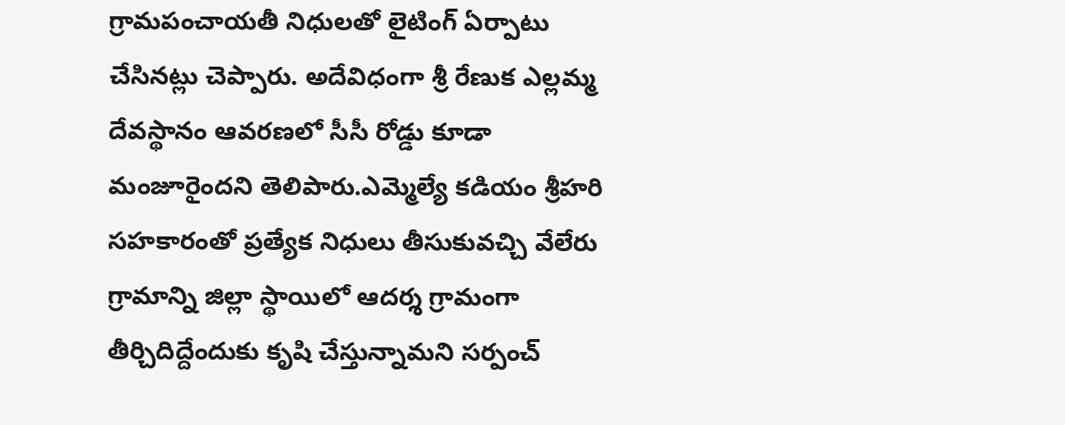గ్రామపంచాయతీ నిధులతో లైటింగ్ ఏర్పాటు చేసినట్లు చెప్పారు. అదేవిధంగా శ్రీ రేణుక ఎల్లమ్మ దేవస్థానం ఆవరణలో సీసీ రోడ్డు కూడా మంజూరైందని తెలిపారు.ఎమ్మెల్యే కడియం శ్రీహరి సహకారంతో ప్రత్యేక నిధులు తీసుకువచ్చి వేలేరు గ్రామాన్ని జిల్లా స్థాయిలో ఆదర్శ గ్రామంగా తీర్చిదిద్దేందుకు కృషి చేస్తున్నామని సర్పంచ్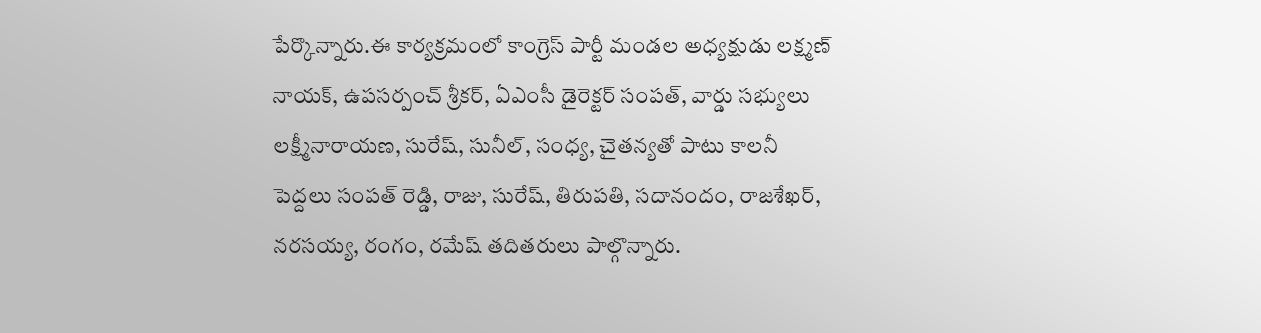పేర్కొన్నారు.ఈ కార్యక్రమంలో కాంగ్రెస్ పార్టీ మండల అధ్యక్షుడు లక్ష్మణ్ నాయక్, ఉపసర్పంచ్ శ్రీకర్, ఏఎంసీ డైరెక్టర్ సంపత్, వార్డు సభ్యులు లక్ష్మీనారాయణ, సురేష్, సునీల్, సంధ్య, చైతన్యతో పాటు కాలనీ పెద్దలు సంపత్ రెడ్డి, రాజు, సురేష్, తిరుపతి, సదానందం, రాజశేఖర్, నరసయ్య, రంగం, రమేష్ తదితరులు పాల్గొన్నారు.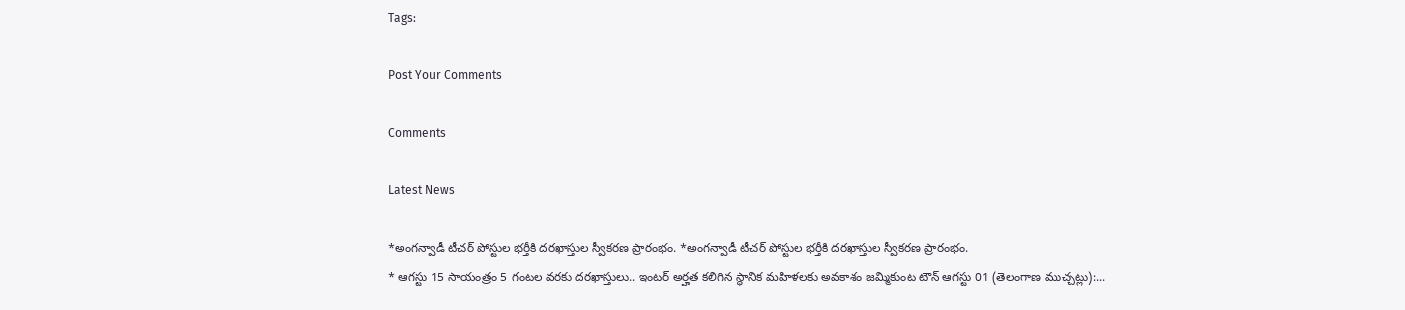Tags:

Post Your Comments

Comments

Latest News

*అంగన్వాడీ టీచర్ పోస్టుల భర్తీకి దరఖాస్తుల స్వీకరణ ప్రారంభం. *అంగన్వాడీ టీచర్ పోస్టుల భర్తీకి దరఖాస్తుల స్వీకరణ ప్రారంభం.
* ఆగస్టు 15 సాయంత్రం 5 గంటల వరకు దరఖాస్తులు.. ఇంటర్ అర్హత కలిగిన స్థానిక మహిళలకు అవకాశం జమ్మికుంట టౌన్ ఆగస్టు 01 (తెలంగాణ ముచ్చట్లు):...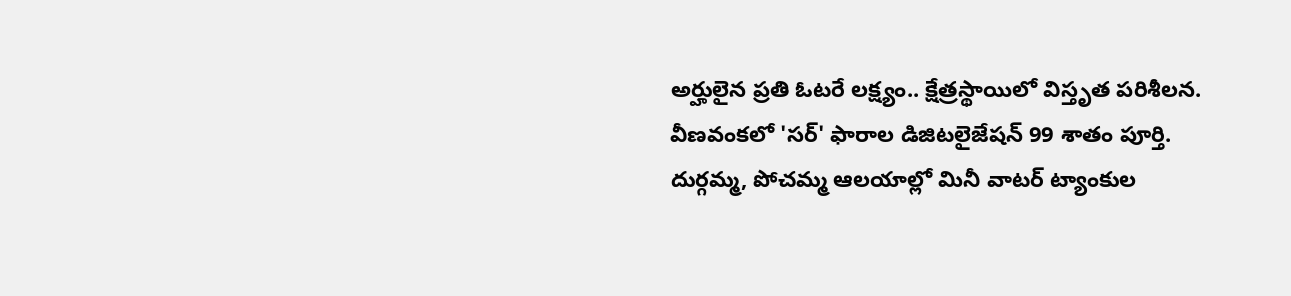అర్హులైన ప్రతి ఓటరే లక్ష్యం.. క్షేత్రస్థాయిలో విస్తృత పరిశీలన.
వీణవంకలో 'సర్' ఫారాల డిజిటలైజేషన్ 99 శాతం పూర్తి.
దుర్గమ్మ, పోచమ్మ ఆలయాల్లో మినీ వాటర్ ట్యాంకుల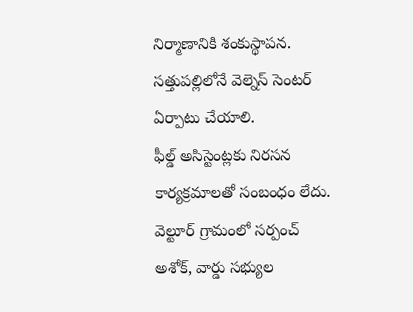నిర్మాణానికి శంకుస్థాపన.
సత్తుపల్లిలోనే వెల్నెస్ సెంటర్ ఏర్పాటు చేయాలి.
ఫీల్డ్ అసిస్టెంట్లకు నిరసన కార్యక్రమాలతో సంబంధం లేదు.
వెల్టూర్ గ్రామంలో సర్పంచ్ అశోక్, వార్డు సభ్యుల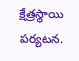క్షేత్రస్థాయి పర్యటన.